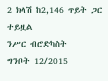2 ክላሽ ከ2,146 ጥይት ጋር ተይዟል
ንሥር ብሮድካስት
ግንቦት 12/2015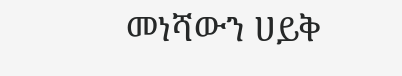መነሻውን ሀይቅ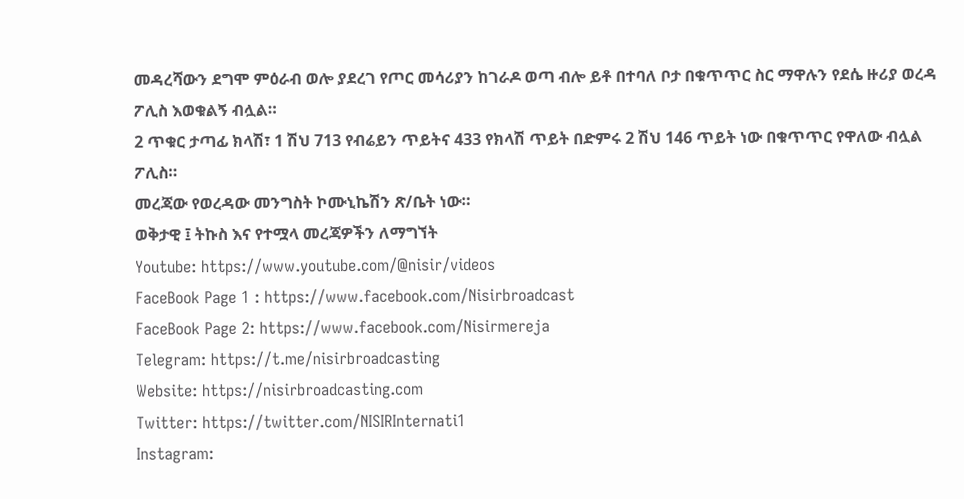መዳረሻውን ደግሞ ምዕራብ ወሎ ያደረገ የጦር መሳሪያን ከገራዶ ወጣ ብሎ ይቶ በተባለ ቦታ በቁጥጥር ስር ማዋሉን የደሴ ዙሪያ ወረዳ ፖሊስ እወቁልኝ ብሏል።
2 ጥቁር ታጣፊ ክላሽ፣ 1 ሽህ 713 የብሬይን ጥይትና 433 የክላሽ ጥይት በድምሩ 2 ሽህ 146 ጥይት ነው በቁጥጥር የዋለው ብሏል ፖሊስ።
መረጃው የወረዳው መንግስት ኮሙኒኬሽን ጽ/ቤት ነው።
ወቅታዊ ፤ ትኩስ እና የተሟላ መረጃዎችን ለማግኘት
Youtube: https://www.youtube.com/@nisir/videos
FaceBook Page 1 : https://www.facebook.com/Nisirbroadcast
FaceBook Page 2: https://www.facebook.com/Nisirmereja
Telegram: https://t.me/nisirbroadcasting
Website: https://nisirbroadcasting.com
Twitter: https://twitter.com/NISIRInternati1
Instagram: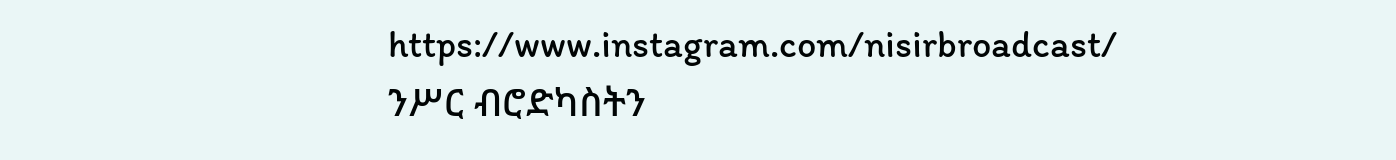https://www.instagram.com/nisirbroadcast/
ንሥር ብሮድካስትን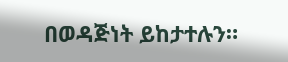በወዳጅነት ይከታተሉን።